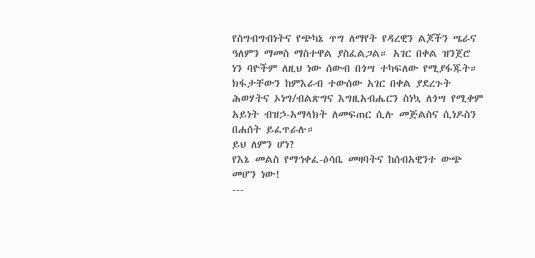የስግብግብነትና የጭካኔ ጥግ ለማየት የዳረዊን ልጆችን ሤራና ዓለምን ማመስ ማስተዋል ያስፈልጋል። አገር በቀል ዝንጀሮ ነን ባዮችም ለዚህ ነው ሰውብ በጎሣ ተካፍለው የሚያፋጁት። ክፋታቸውን ከምእራብ ተውሰው አገር በቀል ያደረጉት ሕወሃትና ኦነግ/ብልጽግና እግዚአብሔርን ስነኳ ለጎሣ የሚቀም አይነት ብዝኃ-አማላክት ለመፍጠር ሲሉ መጅልስና ሲነዶስን በሐሰት ይፈጥራሉ።
ይህ ለምን ሆነ?
የእኔ መልስ የማኅቀፈ-ዕሳቤ መዛባትና ከሰብአዊንተ ውጭ መሆን ነው!
---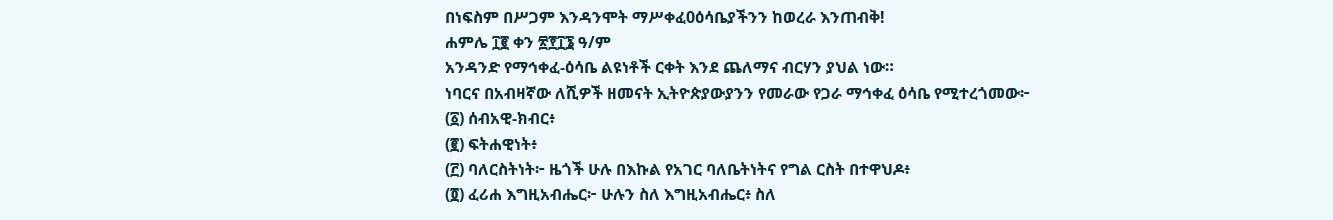በነፍስም በሥጋም እንዳንሞት ማሥቀፈ0ዕሳቤያችንን ከወረራ እንጠብቅ!
ሐምሌ ፲፪ ቀን ፳፻፲፮ ዓ/ም
አንዳንድ የማኅቀፈ-ዕሳቤ ልዩነቶች ርቀት እንደ ጨለማና ብርሃን ያህል ነው።
ነባርና በአብዛኛው ለሺዎች ዘመናት ኢትዮጵያውያንን የመራው የጋራ ማኅቀፈ ዕሳቤ የሚተረጎመው፦
(፩) ሰብአዊ-ክብር፥
(፪) ፍትሐዊነት፥
(፫) ባለርስትነት፦ ዜጎች ሁሉ በእኩል የአገር ባለቤትነትና የግል ርስት በተዋህዶ፥
(፬) ፈሪሐ እግዚአብሔር፦ ሁሉን ስለ እግዚአብሔር፥ ስለ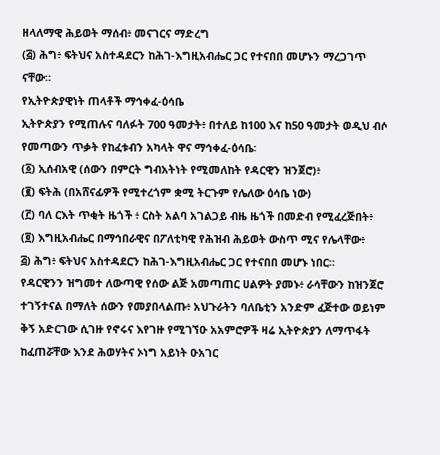ዘላለማዊ ሕይወት ማሰብ፥ መናገርና ማድረግ
(፭) ሕግ፥ ፍትህና አስተዳደርን ከሕገ-እግዚአብሔር ጋር የተናበበ መሆኑን ማረጋገጥ ናቸው።
የኢትዮጵያዊነት ጠላቶች ማኅቀፈ-ዕሳቤ
ኢትዮጵያን የሚጠሉና ባለፉት 700 ዓመታት፥ በተለይ ከ100 እና ከ50 ዓመታት ወዲህ ብሶ የመጣውን ጥቃት የከፈቱብን አካላት ዋና ማኅቀፈ-ዕሳቤ፡
(፩) ኢሰብአዊ (ሰውን በምርት ግብአትነት የሚመለከት የዳርዊን ዝንጀሮ)፥
(፪) ፍትሕ (በአሸናፊዎች የሚተረጎም ቋሚ ትርጉም የሌለው ዕሳቤ ነው)
(፫) ባለ ርእት ጥቂት ዜጎች ፥ ርስት አልባ አገልጋይ ብዜ ዜጎች በመድብ የሚፈረጅበት፥
(፬) እግዚአብሔር በማኅበራዊና በፖለቲካዊ የሕዝብ ሕይወት ውስጥ ሚና የሌላቸው፥
፭) ሕግ፥ ፍትህና አስተዳደርን ከሕገ-እግዚአብሔር ጋር የተናበበ መሆኑ ነበር።
የዳርዊንን ዝግመተ ለውጣዊ የሰው ልጅ አመጣጠር ሀልዎት ያመኑ፥ ራሳቸውን ከዝንጀሮ ተገኝተናል በማለት ሰውን የመያበላልጡ፥ አህጉራትን ባለቤቲን አንድም ፈጅተው ወይነም ቅኝ አድርገው ሲገዙ የኖሩና እየገዙ የሚገኘዑ አአምሮዎች ዛሬ ኢትዮጵያን ለማጥፋት ከፈጠሯቸው እንደ ሕወሃትና ኦነግ አይነት ዑአገር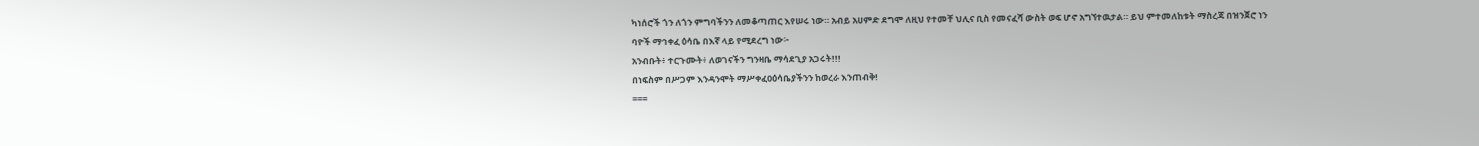ካነሰሮች ጎን ለጎን ምግባችንን ለመቆጣጠር እየሠሩ ነው። አብይ አሀምድ ደግሞ ለዚህ የተመቸ ህሊና ቢስ የመናፈሻ ውስት ወፍ ሆኖ አግኘተዉታል። ይህ ምተመለከቱት ማስረጃ በዝንጀሮ ነን ባዮች ማኅቀፈ ዕሳቤ በእኛ ላይ የሚደረግ ነው፦
አንብቡት፥ ተርጉሙት፥ ለወገናችን ግንዛቤ ማሳደጊያ አጋሩት!!!
በነፍስም በሥጋም እንዳንሞት ማሥቀፈ0ዕሳቤያችንን ከወረራ እንጠብቅ!
===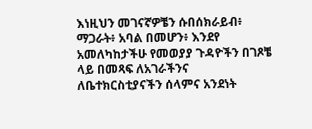እነዚህን መገናኛዎቼን ሱበሰክራይብ፥ ማጋራት፥ አባል በመሆን፥ እንደየ አመለካከታችሁ የመወያያ ጉዳዮችን በገጾቼ ላይ በመጻፍ ለአገራችንና ለቤተክርስቲያናችን ሰላምና አንደነት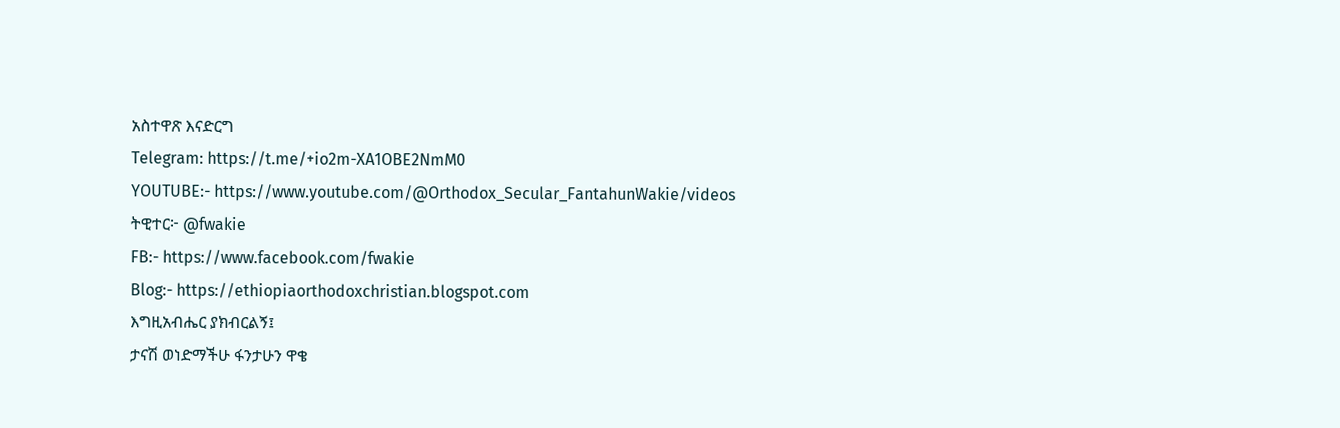አስተዋጽ እናድርግ
Telegram: https://t.me/+io2m-XA1OBE2NmM0
YOUTUBE:- https://www.youtube.com/@Orthodox_Secular_FantahunWakie/videos
ትዊተር፦ @fwakie
FB:- https://www.facebook.com/fwakie
Blog:- https://ethiopiaorthodoxchristian.blogspot.com
እግዚአብሔር ያክብርልኝ፤
ታናሽ ወነድማችሁ ፋንታሁን ዋቄ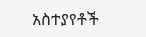አስተያየቶች